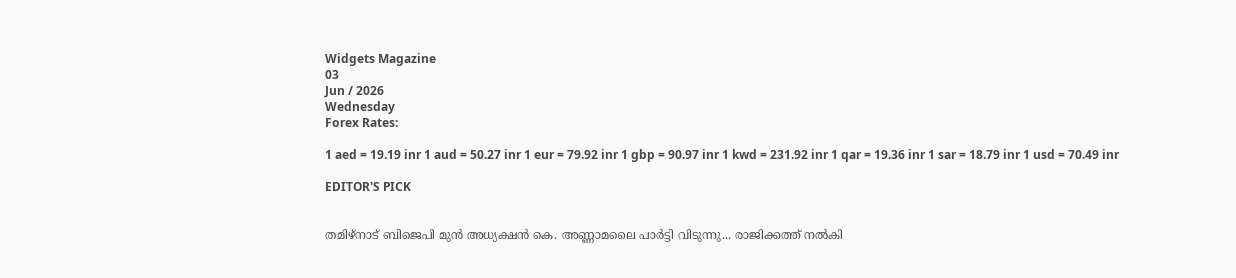Widgets Magazine
03
Jun / 2026
Wednesday
Forex Rates:

1 aed = 19.19 inr 1 aud = 50.27 inr 1 eur = 79.92 inr 1 gbp = 90.97 inr 1 kwd = 231.92 inr 1 qar = 19.36 inr 1 sar = 18.79 inr 1 usd = 70.49 inr

EDITOR'S PICK


തമിഴ്നാട് ബിജെപി മുൻ അധ്യക്ഷൻ കെ. അണ്ണാമലൈ പാർട്ടി വിടുന്നു... രാജിക്കത്ത് നൽകി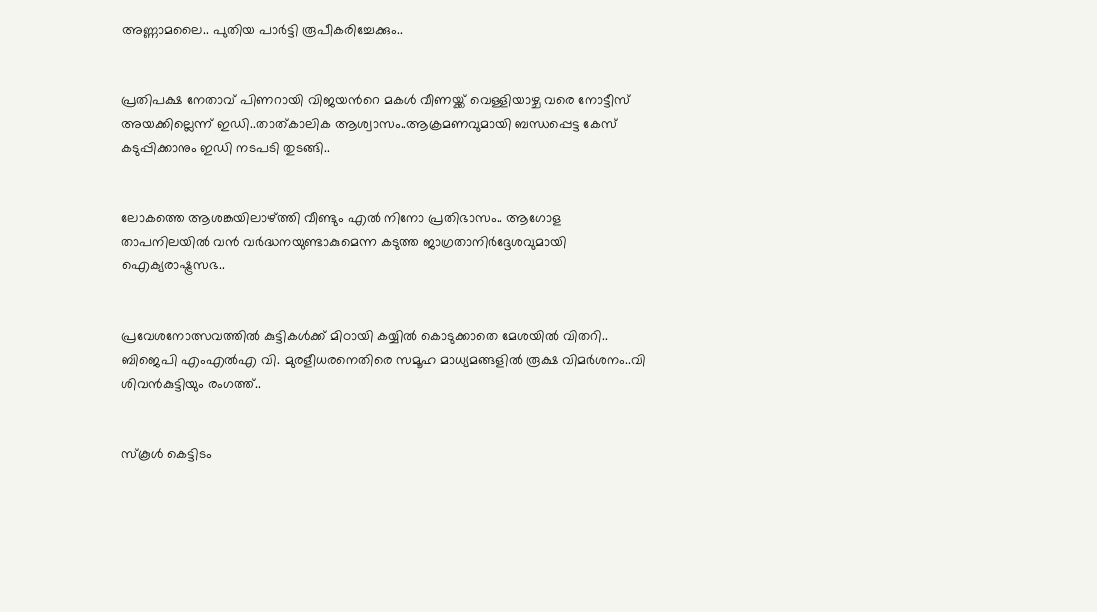അണ്ണാമലൈ.. പുതിയ പാർട്ടി രൂപീകരിച്ചേക്കും..


പ്രതിപക്ഷ നേതാവ് പിണറായി വിജയന്‍റെ മകള്‍ വീണയ്ക്ക് വെള്ളിയാഴ്ച വരെ നോട്ടീസ് അയക്കില്ലെന്ന് ഇഡി..താത്കാലിക ആശ്വാസം..ആക്രമണവുമായി ബന്ധപ്പെട്ട കേസ് കടുപ്പിക്കാനും ഇഡി നടപടി തുടങ്ങി..


ലോകത്തെ ആശങ്കയിലാഴ്ത്തി വീണ്ടും എൽ നിനോ പ്രതിഭാസം.. ആഗോള താപനിലയിൽ വൻ വർദ്ധനയുണ്ടാകുമെന്ന കടുത്ത ജാഗ്രതാനിർദ്ദേശവുമായി ഐക്യരാഷ്ട്രസഭ..


പ്രവേശനോത്സവത്തിൽ കുട്ടികൾക്ക് മിഠായി കയ്യിൽ കൊടുക്കാതെ മേശയിൽ വിതറി.. ബിജെപി എംഎൽഎ വി. മുരളീധരനെതിരെ സമൂഹ മാധ്യമങ്ങളിൽ രൂക്ഷ വിമർശനം..വി ശിവൻകുട്ടിയും രംഗത്ത്..


സ്‌കൂള്‍ കെട്ടിടം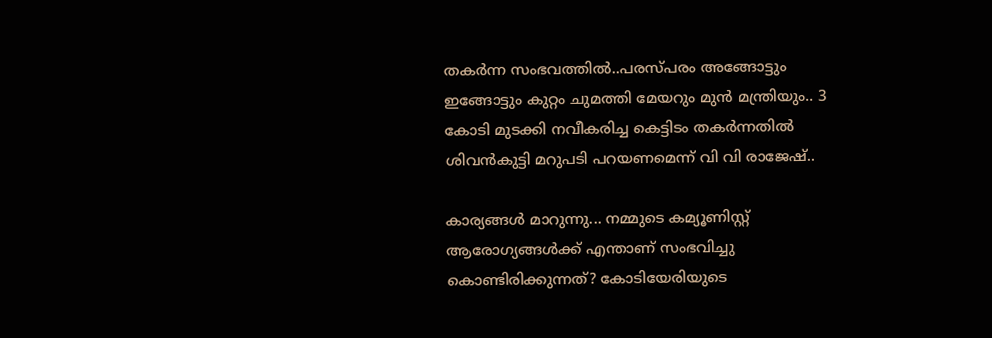തകര്‍ന്ന സംഭവത്തില്‍..പരസ്പരം അങ്ങോട്ടും ഇങ്ങോട്ടും കുറ്റം ചുമത്തി മേയറും മുൻ മന്ത്രിയും.. 3 കോടി മുടക്കി നവീകരിച്ച കെട്ടിടം തകർന്നതിൽ ശിവൻകുട്ടി മറുപടി പറയണമെന്ന് വി വി രാജേഷ്..

കാര്യങ്ങള്‍ മാറുന്നു... നമ്മുടെ കമ്യൂണിസ്റ്റ് ആരോഗ്യങ്ങള്‍ക്ക് എന്താണ് സംഭവിച്ചു കൊണ്ടിരിക്കുന്നത്? കോടിയേരിയുടെ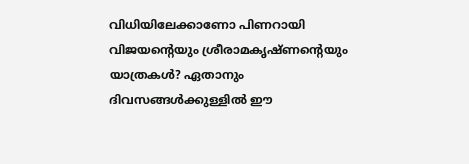വിധിയിലേക്കാണോ പിണറായി വിജയന്റെയും ശ്രീരാമകൃഷ്ണന്റെയും യാത്രകള്‍? ഏതാനും ദിവസങ്ങള്‍ക്കുള്ളില്‍ ഈ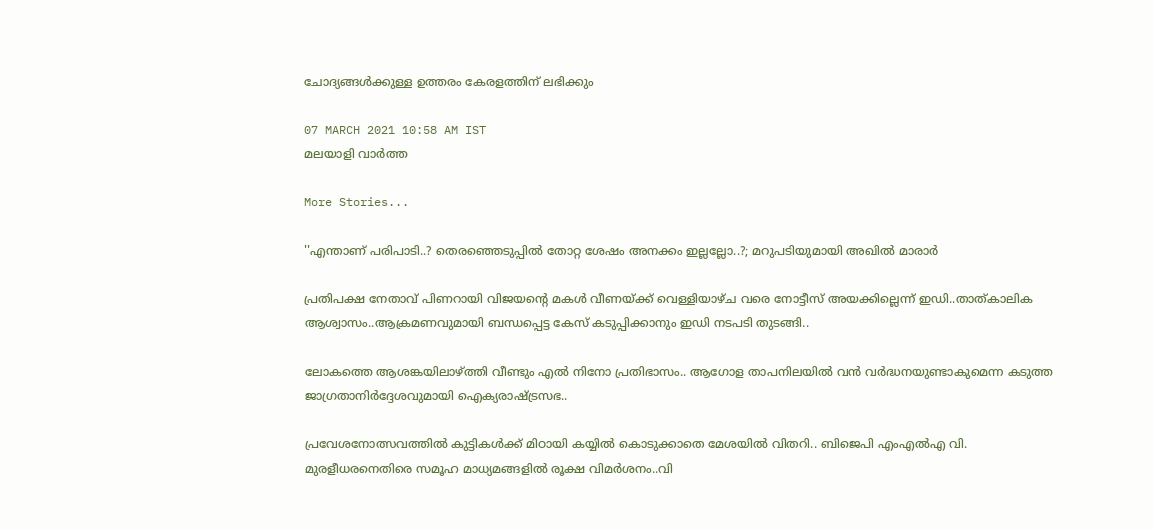ചോദ്യങ്ങള്‍ക്കുള്ള ഉത്തരം കേരളത്തിന് ലഭിക്കും

07 MARCH 2021 10:58 AM IST
മലയാളി വാര്‍ത്ത

More Stories...

''എന്താണ് പരിപാടി..? തെരഞ്ഞെടുപ്പില്‍ തോറ്റ ശേഷം അനക്കം ഇല്ലല്ലോ..?; മറുപടിയുമായി അഖില്‍ മാരാര്‍

പ്രതിപക്ഷ നേതാവ് പിണറായി വിജയന്‍റെ മകള്‍ വീണയ്ക്ക് വെള്ളിയാഴ്ച വരെ നോട്ടീസ് അയക്കില്ലെന്ന് ഇഡി..താത്കാലിക ആശ്വാസം..ആക്രമണവുമായി ബന്ധപ്പെട്ട കേസ് കടുപ്പിക്കാനും ഇഡി നടപടി തുടങ്ങി..

ലോകത്തെ ആശങ്കയിലാഴ്ത്തി വീണ്ടും എൽ നിനോ പ്രതിഭാസം.. ആഗോള താപനിലയിൽ വൻ വർദ്ധനയുണ്ടാകുമെന്ന കടുത്ത ജാഗ്രതാനിർദ്ദേശവുമായി ഐക്യരാഷ്ട്രസഭ..

പ്രവേശനോത്സവത്തിൽ കുട്ടികൾക്ക് മിഠായി കയ്യിൽ കൊടുക്കാതെ മേശയിൽ വിതറി.. ബിജെപി എംഎൽഎ വി. മുരളീധരനെതിരെ സമൂഹ മാധ്യമങ്ങളിൽ രൂക്ഷ വിമർശനം..വി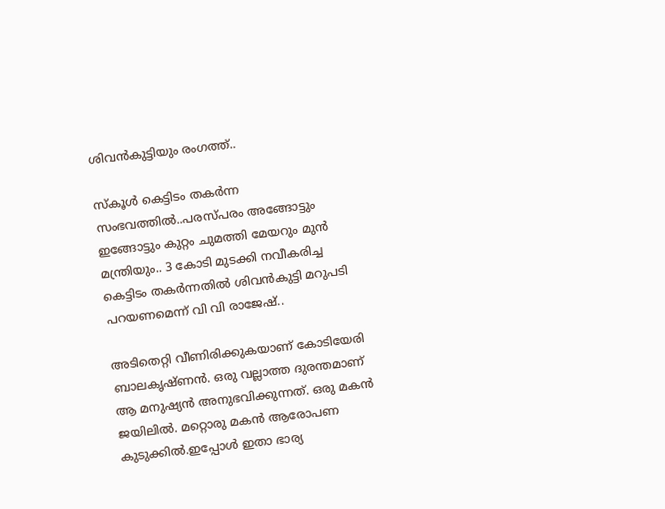ശിവൻകുട്ടിയും രംഗത്ത്..

സ്‌കൂള്‍ കെട്ടിടം തകര്‍ന്ന സംഭവത്തില്‍..പരസ്പരം അങ്ങോട്ടും ഇങ്ങോട്ടും കുറ്റം ചുമത്തി മേയറും മുൻ മന്ത്രിയും.. 3 കോടി മുടക്കി നവീകരിച്ച കെട്ടിടം തകർന്നതിൽ ശിവൻകുട്ടി മറുപടി പറയണമെന്ന് വി വി രാജേഷ്..

അടിതെറ്റി വീണിരിക്കുകയാണ് കോടിയേരി ബാലകൃഷ്ണന്‍. ഒരു വല്ലാത്ത ദുരന്തമാണ് ആ മനുഷ്യന്‍ അനുഭവിക്കുന്നത്. ഒരു മകന്‍ ജയിലില്‍. മറ്റൊരു മകന്‍ ആരോപണ കുടുക്കില്‍.ഇപ്പോള്‍ ഇതാ ഭാര്യ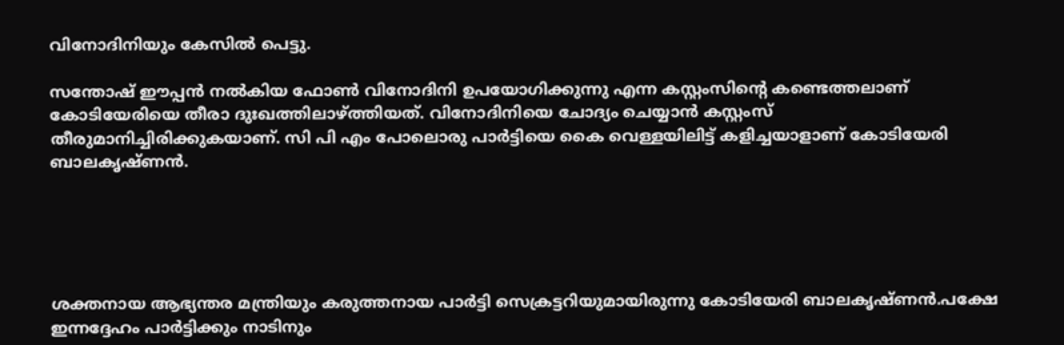വിനോദിനിയും കേസില്‍ പെട്ടു.

സന്തോഷ് ഈപ്പന്‍ നല്‍കിയ ഫോണ്‍ വിനോദിനി ഉപയോഗിക്കുന്നു എന്ന കസ്റ്റംസിന്റെ കണ്ടെത്തലാണ് കോടിയേരിയെ തീരാ ദുഃഖത്തിലാഴ്ത്തിയത്. വിനോദിനിയെ ചോദ്യം ചെയ്യാന്‍ കസ്റ്റംസ് തീരുമാനിച്ചിരിക്കുകയാണ്. സി പി എം പോലൊരു പാര്‍ട്ടിയെ കൈ വെള്ളയിലിട്ട് കളിച്ചയാളാണ് കോടിയേരി ബാലകൃഷ്ണന്‍.





ശക്തനായ ആഭ്യന്തര മന്ത്രിയും കരുത്തനായ പാര്‍ട്ടി സെക്രട്ടറിയുമായിരുന്നു കോടിയേരി ബാലകൃഷ്ണന്‍.പക്ഷേ ഇന്നദ്ദേഹം പാര്‍ട്ടിക്കും നാടിനും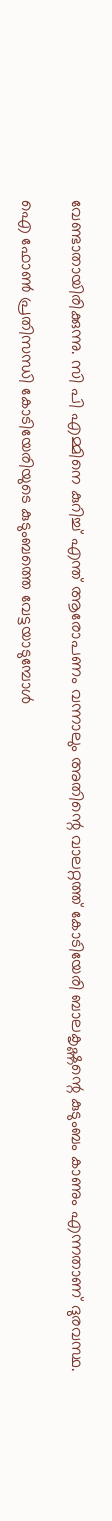വേണ്ടാതായിരിക്കുന്നു. സി പി എമ്മിനെ കുറിച്ച് എന്ത് ആരോപണം വന്നാലും അതിന്റെ വാലറ്റത്ത് കോടിയേരി ബാലകൃഷ്ണന്റെ കുടുംബം കാണും എന്നതാണ് ദുരവസ്ഥ.

ഐ ഫോണ്‍ പ്രതിസന്ധി കോടിയേരിയുടെ കുടുംബത്തെ വേട്ടയാടുമ്പോള്‍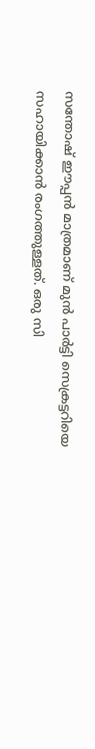സന്തോഷ് ഈപ്പന്‍ മാത്രമാണ് മുന്‍ പാര്‍ട്ടി സെക്രട്ടറിയെ സഹായിക്കാന്‍ രംഗത്തുള്ളത്. ഒരു സി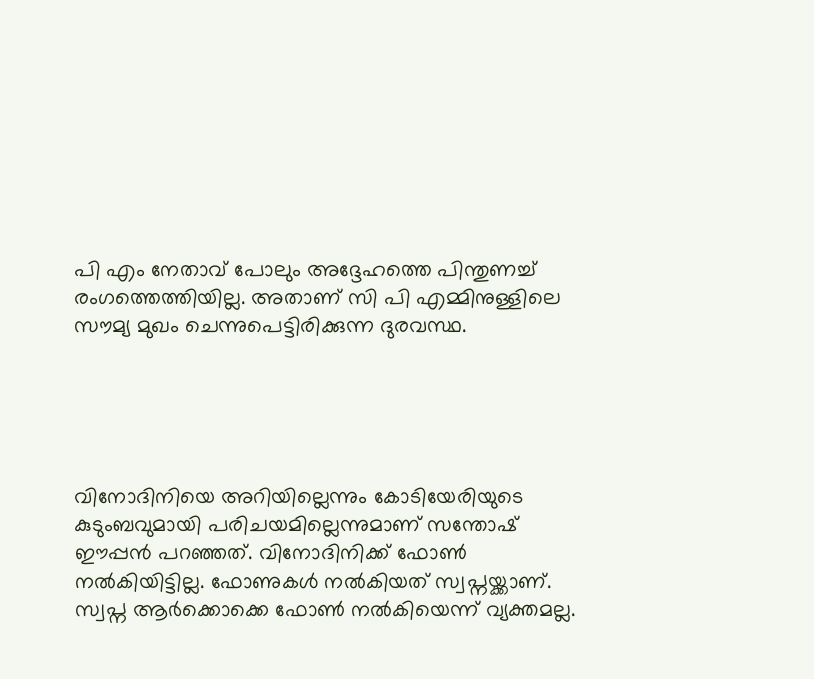പി എം നേതാവ് പോലും അദ്ദേഹത്തെ പിന്തുണച്ച് രംഗത്തെത്തിയില്ല. അതാണ് സി പി എമ്മിനുള്ളിലെ സൗമ്യ മുഖം ചെന്നുപെട്ടിരിക്കുന്ന ദുരവസ്ഥ.





വിനോദിനിയെ അറിയില്ലെന്നും കോടിയേരിയുടെ കുടുംബവുമായി പരിചയമില്ലെന്നുമാണ് സന്തോഷ് ഈപ്പന്‍ പറഞ്ഞത്. വിനോദിനിക്ക് ഫോണ്‍ നല്‍കിയിട്ടില്ല. ഫോണുകള്‍ നല്‍കിയത് സ്വപ്നയ്ക്കാണ്. സ്വപ്ന ആര്‍ക്കൊക്കെ ഫോണ്‍ നല്‍കിയെന്ന് വ്യക്തമല്ല.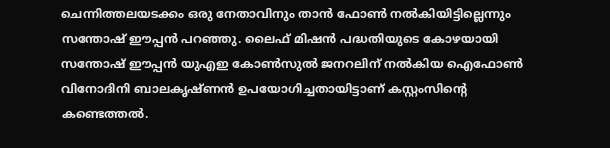ചെന്നിത്തലയടക്കം ഒരു നേതാവിനും താന്‍ ഫോണ്‍ നല്‍കിയിട്ടില്ലെന്നും സന്തോഷ് ഈപ്പന്‍ പറഞ്ഞു. ലൈഫ് മിഷന്‍ പദ്ധതിയുടെ കോഴയായി സന്തോഷ് ഈപ്പന്‍ യുഎഇ കോണ്‍സുല്‍ ജനറലിന് നല്‍കിയ ഐഫോണ്‍ വിനോദിനി ബാലകൃഷ്ണന്‍ ഉപയോഗിച്ചതായിട്ടാണ് കസ്റ്റംസിന്റെ കണ്ടെത്തല്‍.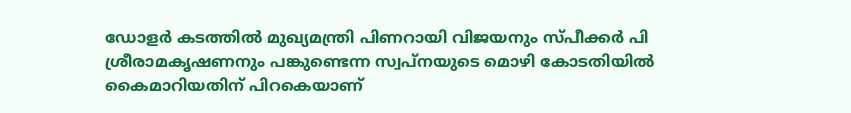ഡോളര്‍ കടത്തില്‍ മുഖ്യമന്ത്രി പിണറായി വിജയനും സ്പീക്കര്‍ പി ശ്രീരാമകൃഷണനും പങ്കുണ്ടെന്ന സ്വപ്നയുടെ മൊഴി കോടതിയില്‍ കൈമാറിയതിന് പിറകെയാണ്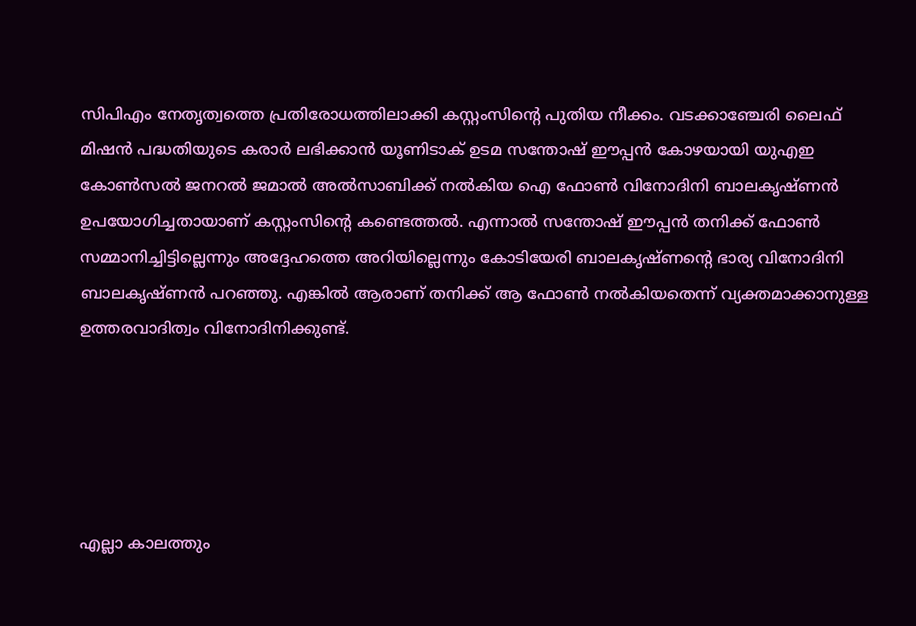സിപിഎം നേതൃത്വത്തെ പ്രതിരോധത്തിലാക്കി കസ്റ്റംസിന്റെ പുതിയ നീക്കം. വടക്കാഞ്ചേരി ലൈഫ് മിഷന്‍ പദ്ധതിയുടെ കരാര്‍ ലഭിക്കാന്‍ യൂണിടാക് ഉടമ സന്തോഷ് ഈപ്പന്‍ കോഴയായി യുഎഇ കോണ്‍സല്‍ ജനറല്‍ ജമാല്‍ അല്‍സാബിക്ക് നല്‍കിയ ഐ ഫോണ്‍ വിനോദിനി ബാലകൃഷ്ണന്‍ ഉപയോഗിച്ചതായാണ് കസ്റ്റംസിന്റെ കണ്ടെത്തല്‍. എന്നാല്‍ സന്തോഷ് ഈപ്പന്‍ തനിക്ക് ഫോണ്‍ സമ്മാനിച്ചിട്ടില്ലെന്നും അദ്ദേഹത്തെ അറിയില്ലെന്നും കോടിയേരി ബാലകൃഷ്ണന്റെ ഭാര്യ വിനോദിനി ബാലകൃഷ്ണന്‍ പറഞ്ഞു. എങ്കില്‍ ആരാണ് തനിക്ക് ആ ഫോണ്‍ നല്‍കിയതെന്ന് വ്യക്തമാക്കാനുള്ള ഉത്തരവാദിത്വം വിനോദിനിക്കുണ്ട്.





എല്ലാ കാലത്തും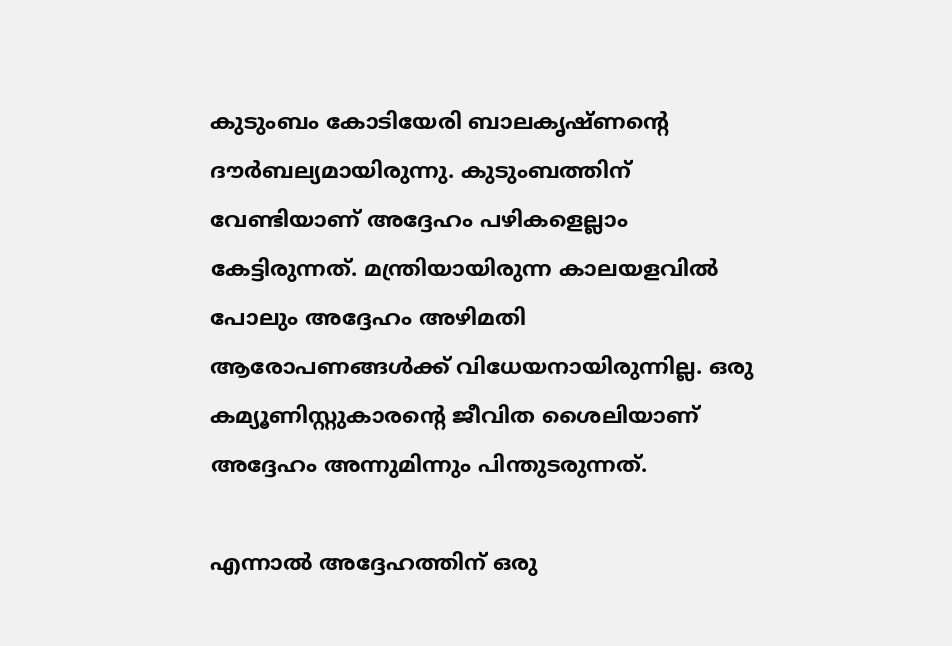കുടുംബം കോടിയേരി ബാലകൃഷ്ണന്റെ ദൗര്‍ബല്യമായിരുന്നു. കുടുംബത്തിന് വേണ്ടിയാണ് അദ്ദേഹം പഴികളെല്ലാം കേട്ടിരുന്നത്. മന്ത്രിയായിരുന്ന കാലയളവില്‍ പോലും അദ്ദേഹം അഴിമതി ആരോപണങ്ങള്‍ക്ക് വിധേയനായിരുന്നില്ല. ഒരു കമ്യൂണിസ്റ്റുകാരന്റെ ജീവിത ശൈലിയാണ് അദ്ദേഹം അന്നുമിന്നും പിന്തുടരുന്നത്.

എന്നാല്‍ അദ്ദേഹത്തിന് ഒരു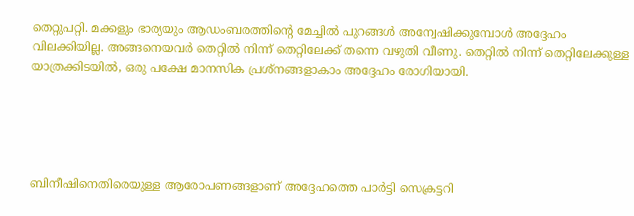തെറ്റുപറ്റി. മക്കളും ഭാര്യയും ആഡംബരത്തിന്റെ മേച്ചില്‍ പുറങ്ങള്‍ അന്വേഷിക്കുമ്പോള്‍ അദ്ദേഹം വിലക്കിയില്ല. അങ്ങനെയവര്‍ തെറ്റില്‍ നിന്ന് തെറ്റിലേക്ക് തന്നെ വഴുതി വീണു. തെറ്റില്‍ നിന്ന് തെറ്റിലേക്കുള്ള യാത്രക്കിടയില്‍, ഒരു പക്ഷേ മാനസിക പ്രശ്‌നങ്ങളാകാം അദ്ദേഹം രോഗിയായി.





ബിനീഷിനെതിരെയുള്ള ആരോപണങ്ങളാണ് അദ്ദേഹത്തെ പാര്‍ട്ടി സെക്രട്ടറി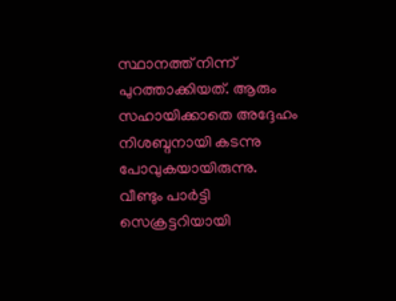സ്ഥാനത്ത് നിന്ന് പുറത്താക്കിയത്. ആരും സഹായിക്കാതെ അദ്ദേഹം നിശബ്ദനായി കടന്നു പോവുകയായിരുന്നു. വീണ്ടും പാര്‍ട്ടി സെക്രട്ടറിയായി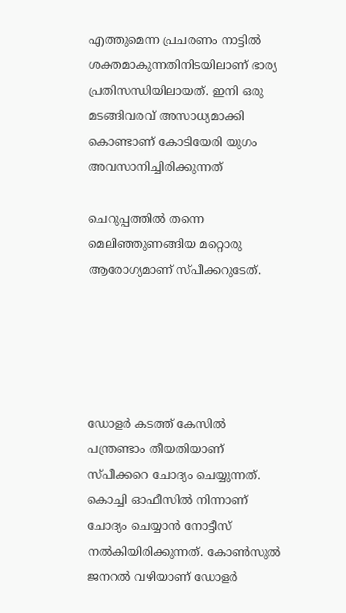എത്തുമെന്ന പ്രചരണം നാട്ടില്‍ ശക്തമാകുന്നതിനിടയിലാണ് ഭാര്യ പ്രതിസന്ധിയിലായത്. ഇനി ഒരു മടങ്ങിവരവ് അസാധ്യമാക്കി കൊണ്ടാണ് കോടിയേരി യുഗം അവസാനിച്ചിരിക്കുന്നത്

ചെറുപ്പത്തില്‍ തന്നെ മെലിഞ്ഞുണങ്ങിയ മറ്റൊരു ആരോഗ്യമാണ് സ്പീക്കറുടേത്.





ഡോളര്‍ കടത്ത് കേസില്‍ പന്ത്രണ്ടാം തീയതിയാണ് സ്പീക്കറെ ചോദ്യം ചെയ്യുന്നത്. കൊച്ചി ഓഫീസില്‍ നിന്നാണ് ചോദ്യം ചെയ്യാന്‍ നോട്ടീസ് നല്‍കിയിരിക്കുന്നത്. കോണ്‍സുല്‍ ജനറല്‍ വഴിയാണ് ഡോളര്‍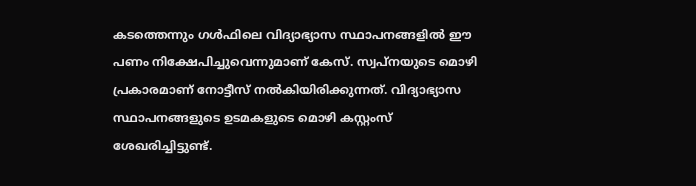കടത്തെന്നും ഗള്‍ഫിലെ വിദ്യാഭ്യാസ സ്ഥാപനങ്ങളില്‍ ഈ പണം നിക്ഷേപിച്ചുവെന്നുമാണ് കേസ്. സ്വപ്നയുടെ മൊഴി പ്രകാരമാണ് നോട്ടീസ് നല്‍കിയിരിക്കുന്നത്. വിദ്യാഭ്യാസ സ്ഥാപനങ്ങളുടെ ഉടമകളുടെ മൊഴി കസ്റ്റംസ് ശേഖരിച്ചിട്ടുണ്ട്.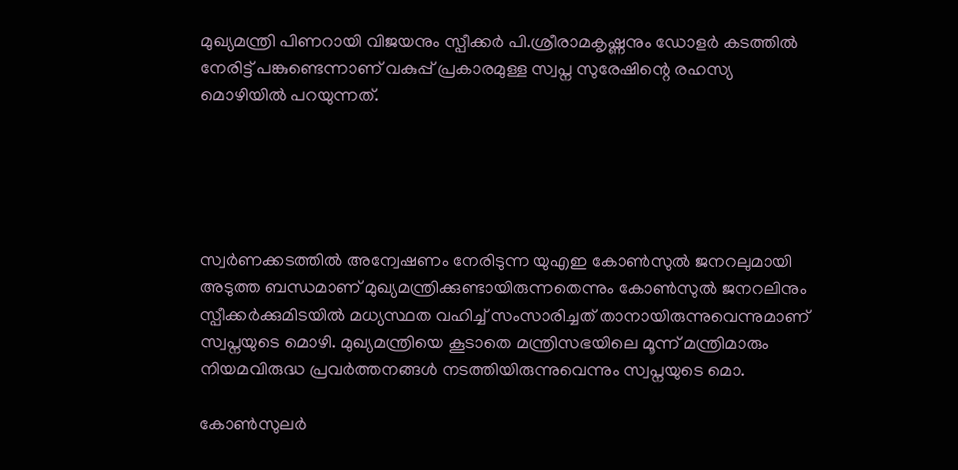മുഖ്യമന്ത്രി പിണറായി വിജയനും സ്പീക്കര്‍ പി.ശ്രീരാമകൃഷ്ണനും ഡോളര്‍ കടത്തില്‍ നേരിട്ട് പങ്കുണ്ടെന്നാണ് വകുപ്പ് പ്രകാരമുള്ള സ്വപ്ന സുരേഷിന്റെ രഹസ്യ മൊഴിയില്‍ പറയുന്നത്.





സ്വര്‍ണക്കടത്തില്‍ അന്വേഷണം നേരിടുന്ന യുഎഇ കോണ്‍സുല്‍ ജനറലുമായി അടുത്ത ബന്ധമാണ് മുഖ്യമന്ത്രിക്കുണ്ടായിരുന്നതെന്നും കോണ്‍സുല്‍ ജനറലിനും സ്പീക്കര്‍ക്കുമിടയില്‍ മധ്യസ്ഥത വഹിച്ച് സംസാരിച്ചത് താനായിരുന്നുവെന്നുമാണ് സ്വപ്നയുടെ മൊഴി. മുഖ്യമന്ത്രിയെ കൂടാതെ മന്ത്രിസഭയിലെ മൂന്ന് മന്ത്രിമാരും നിയമവിരുദ്ധ പ്രവര്‍ത്തനങ്ങള്‍ നടത്തിയിരുന്നുവെന്നും സ്വപ്നയുടെ മൊ.

കോണ്‍സുലര്‍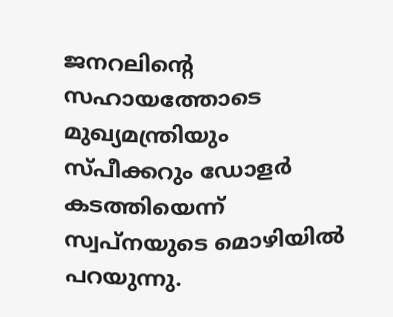ജനറലിന്റെ സഹായത്തോടെ മുഖ്യമന്ത്രിയും സ്പീക്കറും ഡോളര്‍ കടത്തിയെന്ന് സ്വപ്നയുടെ മൊഴിയില്‍ പറയുന്നു.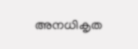അനധികൃത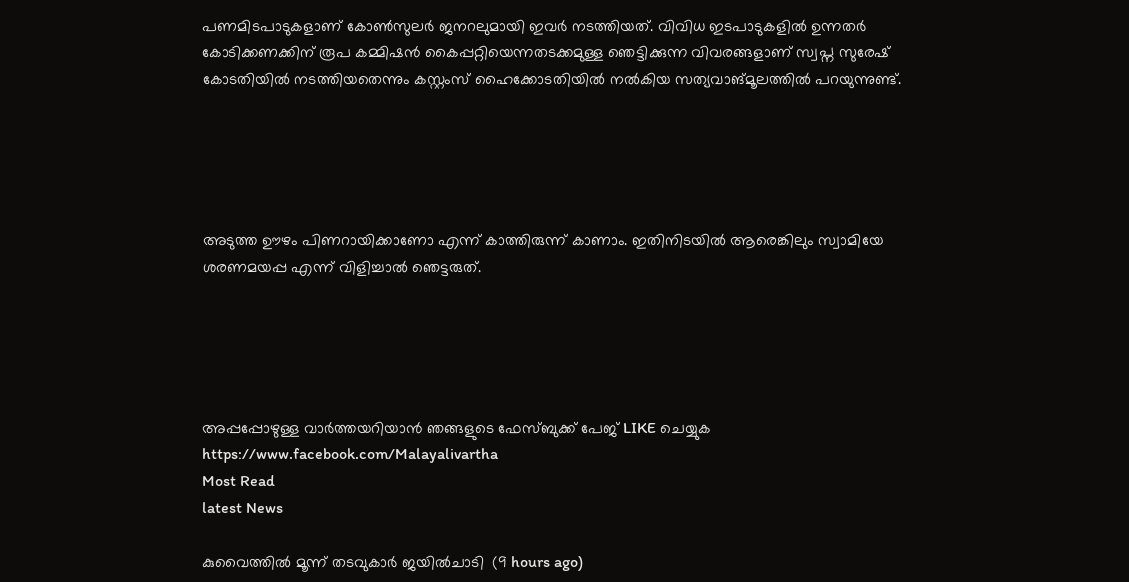പണമിടപാടുകളാണ് കോണ്‍സുലര്‍ ജനറലുമായി ഇവര്‍ നടത്തിയത്. വിവിധ ഇടപാടുകളില്‍ ഉന്നതര്‍ കോടിക്കണക്കിന് രൂപ കമ്മിഷന്‍ കൈപ്പറ്റിയെന്നതടക്കമുള്ള ഞെട്ടിക്കുന്ന വിവരങ്ങളാണ് സ്വപ്ന സുരേഷ് കോടതിയില്‍ നടത്തിയതെന്നും കസ്റ്റംസ് ഹൈക്കോടതിയില്‍ നല്‍കിയ സത്യവാങ്മൂലത്തില്‍ പറയുന്നുണ്ട്.





അടുത്ത ഊഴം പിണറായിക്കാണോ എന്ന് കാത്തിരുന്ന് കാണാം. ഇതിനിടയില്‍ ആരെങ്കിലും സ്വാമിയേ ശരണമയപ്പ എന്ന് വിളിച്ചാല്‍ ഞെട്ടരുത്.





അപ്പപ്പോഴുള്ള വാര്‍ത്തയറിയാന്‍ ഞങ്ങളുടെ ഫേസ്‌ബുക്ക്‌ പേജ് LIKE ചെയ്യുക
https://www.facebook.com/Malayalivartha
Most Read
latest News

കുവൈത്തില്‍ മൂന്ന് തടവുകാര്‍ ജയില്‍ചാടി  (9 hours ago)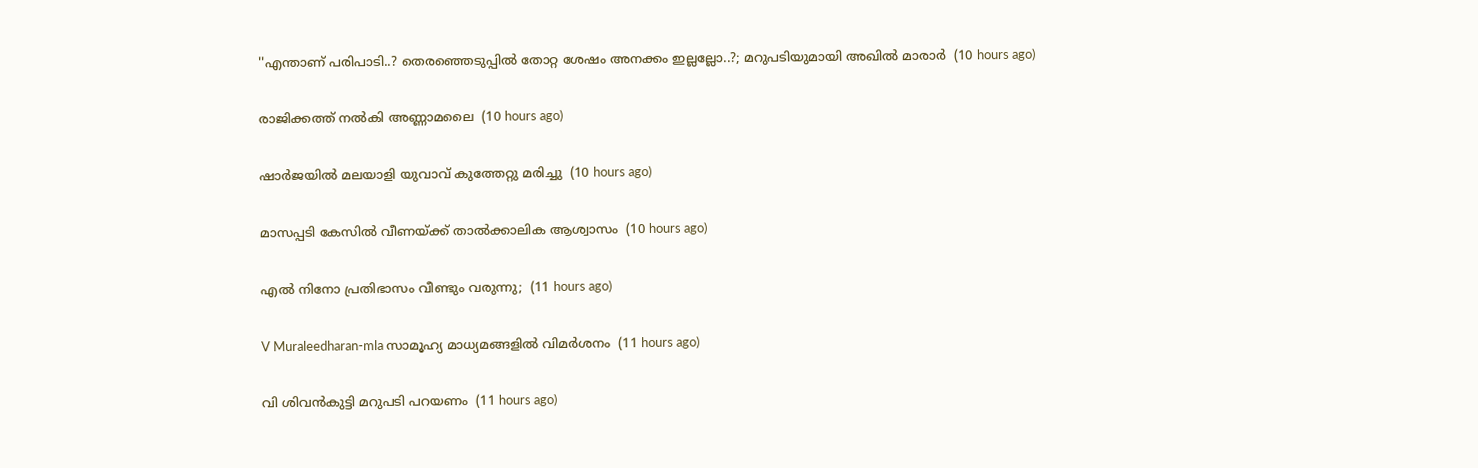''എന്താണ് പരിപാടി..? തെരഞ്ഞെടുപ്പില്‍ തോറ്റ ശേഷം അനക്കം ഇല്ലല്ലോ..?; മറുപടിയുമായി അഖില്‍ മാരാര്‍  (10 hours ago)

രാജിക്കത്ത് നൽകി അണ്ണാമലൈ  (10 hours ago)

ഷാര്‍ജയില്‍ മലയാളി യുവാവ് കുത്തേറ്റു മരിച്ചു  (10 hours ago)

മാസപ്പടി കേസിൽ വീണയ്ക്ക് താല്‍ക്കാലിക ആശ്വാസം  (10 hours ago)

എൽ നിനോ പ്രതിഭാസം വീണ്ടും വരുന്നു;  (11 hours ago)

V Muraleedharan-mla സാമൂഹ്യ മാധ്യമങ്ങളിൽ വിമർശനം  (11 hours ago)

വി ശിവൻകുട്ടി മറുപടി പറയണം  (11 hours ago)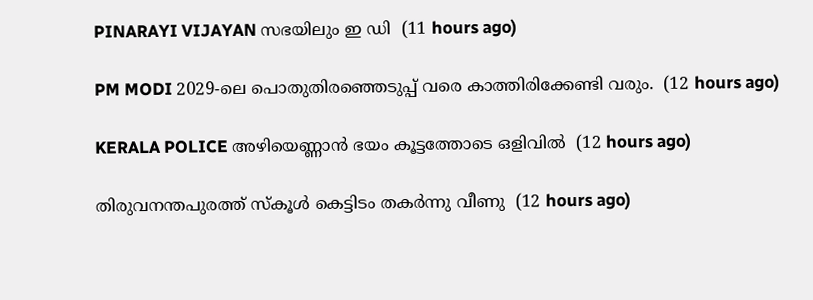PINARAYI VIJAYAN സഭയിലും ഇ ഡി  (11 hours ago)

PM MODI 2029-ലെ പൊതുതിരഞ്ഞെടുപ്പ് വരെ കാത്തിരിക്കേണ്ടി വരും.  (12 hours ago)

KERALA POLICE അഴിയെണ്ണാൻ ഭയം കൂട്ടത്തോടെ ഒളിവിൽ  (12 hours ago)

തിരുവനന്തപുരത്ത് സ്‌കൂള്‍ കെട്ടിടം തകര്‍ന്നു വീണു  (12 hours ago)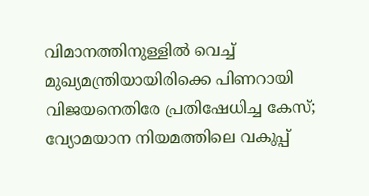വിമാനത്തിനുള്ളില്‍ വെച്ച് മുഖ്യമന്ത്രിയായിരിക്കെ പിണറായി വിജയനെതിരേ പ്രതിഷേധിച്ച കേസ്; വ്യോമയാന നിയമത്തിലെ വകുപ്പ്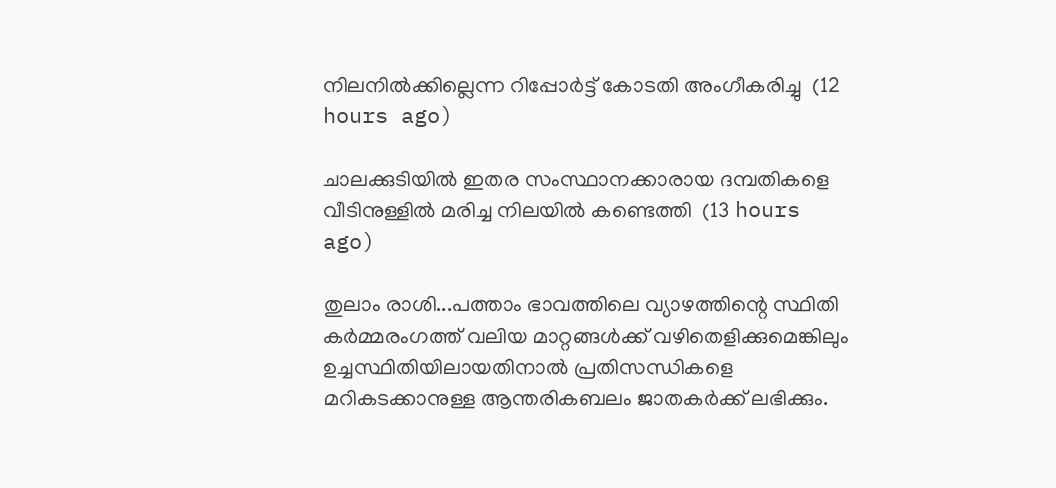നിലനില്‍ക്കില്ലെന്ന റിപ്പോര്‍ട്ട് കോടതി അംഗീകരിച്ചു  (12 hours ago)

ചാലക്കുടിയില്‍ ഇതര സംസ്ഥാനക്കാരായ ദമ്പതികളെ വീടിനുള്ളില്‍ മരിച്ച നിലയില്‍ കണ്ടെത്തി  (13 hours ago)

തുലാം രാശി...പത്താം ഭാവത്തിലെ വ്യാഴത്തിന്റെ സ്ഥിതി കർമ്മരംഗത്ത് വലിയ മാറ്റങ്ങൾക്ക് വഴിതെളിക്കുമെങ്കിലും ഉച്ചസ്ഥിതിയിലായതിനാൽ പ്രതിസന്ധികളെ മറികടക്കാനുള്ള ആന്തരികബലം ജാതകർക്ക് ലഭിക്കും.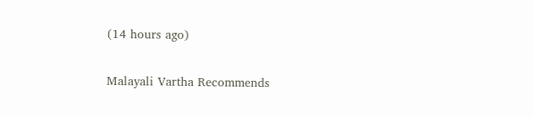(14 hours ago)

Malayali Vartha Recommends